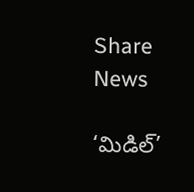Share News

‘మిడిల్‌’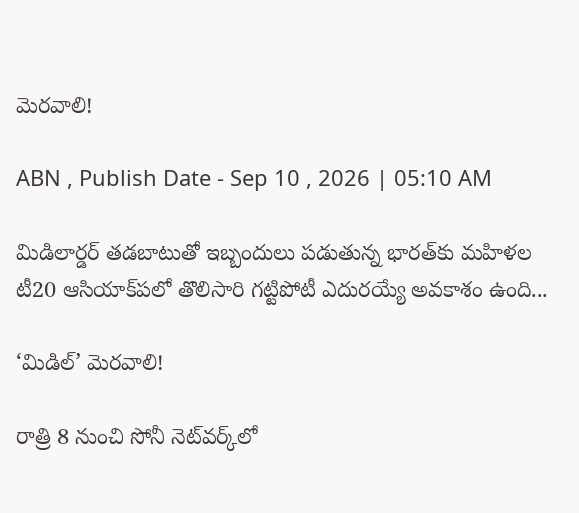మెరవాలి!

ABN , Publish Date - Sep 10 , 2026 | 05:10 AM

మిడిలార్డర్‌ తడబాటుతో ఇబ్బందులు పడుతున్న భారత్‌కు మహిళల టీ20 ఆసియాక్‌పలో తొలిసారి గట్టిపోటీ ఎదురయ్యే అవకాశం ఉంది...

‘మిడిల్‌’ మెరవాలి!

రాత్రి 8 నుంచి సోనీ నెట్‌వర్క్‌లో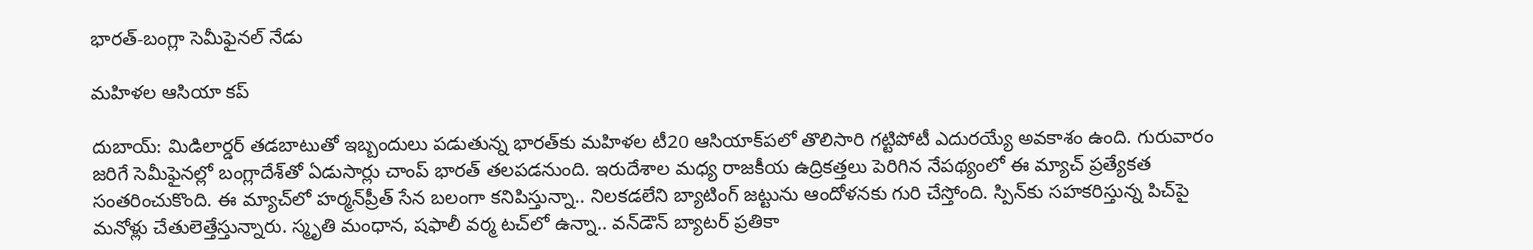భారత్‌-బంగ్లా సెమీఫైనల్‌ నేడు

మహిళల ఆసియా కప్‌

దుబాయ్‌: మిడిలార్డర్‌ తడబాటుతో ఇబ్బందులు పడుతున్న భారత్‌కు మహిళల టీ20 ఆసియాక్‌పలో తొలిసారి గట్టిపోటీ ఎదురయ్యే అవకాశం ఉంది. గురువారం జరిగే సెమీఫైనల్లో బంగ్లాదేశ్‌తో ఏడుసార్లు చాంప్‌ భారత్‌ తలపడనుంది. ఇరుదేశాల మధ్య రాజకీయ ఉద్రికత్తలు పెరిగిన నేపథ్యంలో ఈ మ్యాచ్‌ ప్రత్యేకత సంతరించుకొంది. ఈ మ్యాచ్‌లో హర్మన్‌ప్రీత్‌ సేన బలంగా కనిపిస్తున్నా.. నిలకడలేని బ్యాటింగ్‌ జట్టును ఆందోళనకు గురి చేస్తోంది. స్పిన్‌కు సహకరిస్తున్న పిచ్‌పై మనోళ్లు చేతులెత్తేస్తున్నారు. స్మృతి మంధాన, షఫాలీ వర్మ టచ్‌లో ఉన్నా.. వన్‌డౌన్‌ బ్యాటర్‌ ప్రతికా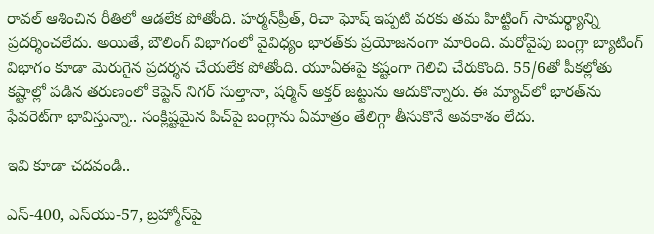రావల్‌ ఆశించిన రీతిలో ఆడలేక పోతోంది. హర్మన్‌ప్రీత్‌, రిచా ఘోష్‌ ఇప్పటి వరకు తమ హిట్టింగ్‌ సామర్థ్యాన్ని ప్రదర్శించలేదు. అయితే, బౌలింగ్‌ విభాగంలో వైవిధ్యం భారత్‌కు ప్రయోజనంగా మారింది. మరోవైపు బంగ్లా బ్యాటింగ్‌ విభాగం కూడా మెరుగైన ప్రదర్శన చేయలేక పోతోంది. యూఏఈపై కష్టంగా గెలిచి చేరుకొంది. 55/6తో పీకల్లోతు కష్టాల్లో పడిన తరుణంలో కెప్టెన్‌ నిగర్‌ సుల్తానా, షర్మిన్‌ అక్తర్‌ జట్టును ఆదుకొన్నారు. ఈ మ్యాచ్‌లో భారత్‌ను ఫేవరెట్‌గా భావిస్తున్నా.. సంక్లిష్టమైన పిచ్‌పై బంగ్లాను ఏమాత్రం తేలిగ్గా తీసుకొనే అవకాశం లేదు.

ఇవి కూడా చదవండి..

ఎస్-400, ఎస్‌యు-57, బ్రహ్మోస్‌పై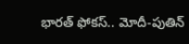భారత్‌ ఫోకస్.. మోదీ-పుతిన్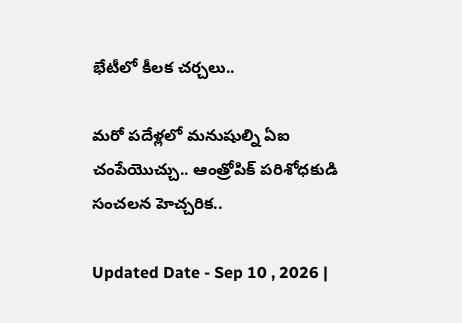భేటీలో కీలక చర్చలు..

మరో పదేళ్లలో మనుషుల్ని ఏఐ చంపేయొచ్చు.. ఆంత్రోపిక్‌ పరిశోధకుడి సంచలన హెచ్చరిక..

Updated Date - Sep 10 , 2026 |